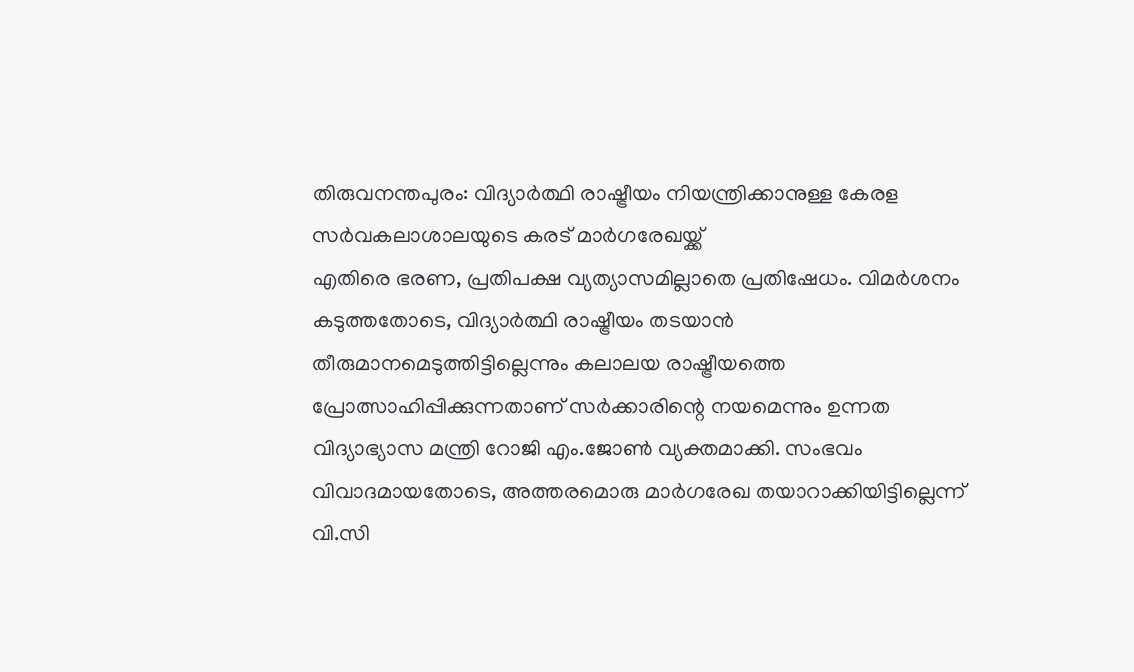തിരുവനന്തപുരം: വിദ്യാർത്ഥി രാഷ്ട്രീയം നിയന്ത്രിക്കാനുള്ള കേരള സർവകലാശാലയുടെ കരട് മാർഗരേഖയ്ക്ക്
എതിരെ ഭരണ, പ്രതിപക്ഷ വ്യത്യാസമില്ലാതെ പ്രതിഷേധം. വിമർശനം കടുത്തതോടെ, വിദ്യാർത്ഥി രാഷ്ട്രീയം തടയാൻ തീരുമാനമെടുത്തിട്ടില്ലെന്നും കലാലയ രാഷ്ട്രീയത്തെ പ്രോത്സാഹിപ്പിക്കുന്നതാണ് സർക്കാരിന്റെ നയമെന്നും ഉന്നത വിദ്യാഭ്യാസ മന്ത്രി റോജി എം.ജോൺ വ്യക്തമാക്കി. സംഭവം വിവാദമായതോടെ, അത്തരമൊരു മാർഗരേഖ തയാറാക്കിയിട്ടില്ലെന്ന് വി.സി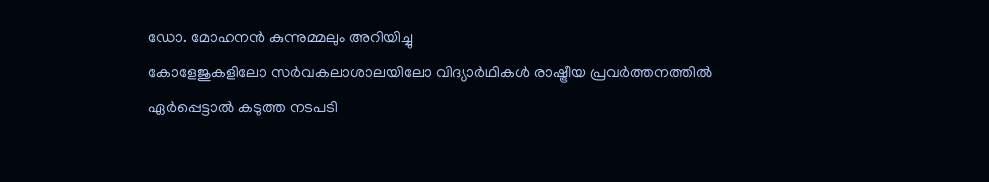ഡോ. മോഹനൻ കുന്നുമ്മലും അറിയിച്ചു
കോളേജുകളിലോ സർവകലാശാലയിലോ വിദ്യാർഥികൾ രാഷ്ട്രീയ പ്രവർത്തനത്തിൽ ഏർപ്പെട്ടാൽ കടുത്ത നടപടി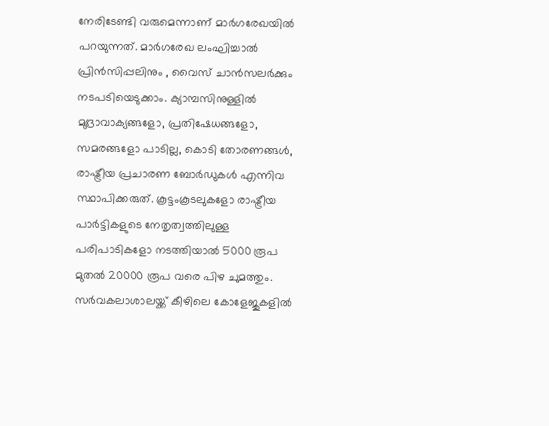നേരിടേണ്ടി വരുമെന്നാണ് മാർഗരേഖയിൽ പറയുന്നത്. മാർഗരേഖ ലംഘിച്ചാൽ പ്രിൻസിപ്പലിനും , വൈസ് ചാൻസലർക്കും നടപടിയെടുക്കാം. ക്യാമ്പസിനുള്ളിൽ മുദ്രാവാക്യങ്ങളോ, പ്രതിഷേധങ്ങളോ, സമരങ്ങളോ പാടില്ല, കൊടി തോരണങ്ങൾ, രാഷ്ട്രീയ പ്രചാരണ ബോർഡുകൾ എന്നിവ സ്ഥാപിക്കരുത്. കൂട്ടംകൂടലുകളോ രാഷ്ട്രീയ പാർട്ടികളുടെ നേതൃത്വത്തിലുള്ള പരിപാടികളോ നടത്തിയാൽ 5000 രൂപ മുതൽ 20000 രൂപ വരെ പിഴ ചുമത്തും. സർവകലാശാലയ്ക്ക് കീഴിലെ കോളേജുകളിൽ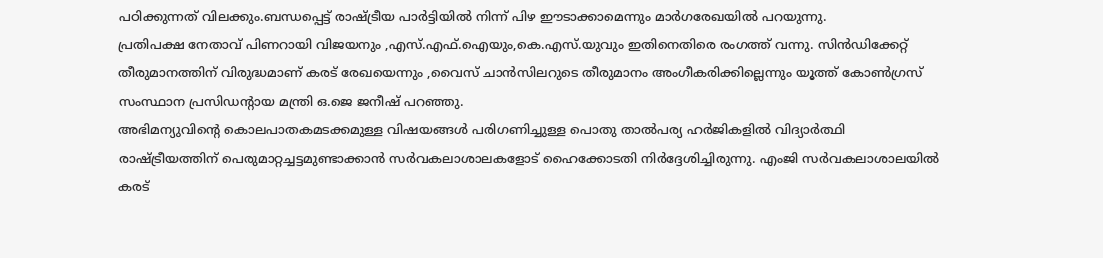പഠിക്കുന്നത് വിലക്കും.ബന്ധപ്പെട്ട് രാഷ്ട്രീയ പാർട്ടിയിൽ നിന്ന് പിഴ ഈടാക്കാമെന്നും മാർഗരേഖയിൽ പറയുന്നു.
പ്രതിപക്ഷ നേതാവ് പിണറായി വിജയനും ,എസ്.എഫ്.ഐയും,കെ.എസ്.യുവും ഇതിനെതിരെ രംഗത്ത് വന്നു. സിൻഡിക്കേറ്റ് തീരുമാനത്തിന് വിരുദ്ധമാണ് കരട് രേഖയെന്നും ,വൈസ് ചാൻസിലറുടെ തീരുമാനം അംഗീകരിക്കില്ലെന്നും യൂത്ത് കോൺഗ്രസ് സംസ്ഥാന പ്രസിഡൻ്റായ മന്ത്രി ഒ.ജെ ജനീഷ് പറഞ്ഞു.
അഭിമന്യുവിന്റെ കൊലപാതകമടക്കമുള്ള വിഷയങ്ങൾ പരിഗണിച്ചുള്ള പൊതു താൽപര്യ ഹർജികളിൽ വിദ്യാർത്ഥി രാഷ്ട്രീയത്തിന് പെരുമാറ്റച്ചട്ടമുണ്ടാക്കാൻ സർവകലാശാലകളോട് ഹൈക്കോടതി നിർദ്ദേശിച്ചിരുന്നു. എംജി സർവകലാശാലയിൽ കരട്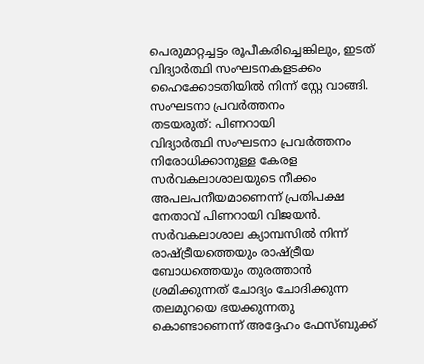പെരുമാറ്റച്ചട്ടം രൂപീകരിച്ചെങ്കിലും, ഇടത് വിദ്യാർത്ഥി സംഘടനകളടക്കം ഹൈക്കോടതിയിൽ നിന്ന് സ്റ്റേ വാങ്ങി.
സംഘടനാ പ്രവർത്തനം
തടയരുത്: പിണറായി
വിദ്യാർത്ഥി സംഘടനാ പ്രവർത്തനം നിരോധിക്കാനുള്ള കേരള സർവകലാശാലയുടെ നീക്കം അപലപനീയമാണെന്ന് പ്രതിപക്ഷ നേതാവ് പിണറായി വിജയൻ. സർവകലാശാല ക്യാമ്പസിൽ നിന്ന് രാഷ്ട്രീയത്തെയും രാഷ്ട്രീയ ബോധത്തെയും തുരത്താൻ ശ്രമിക്കുന്നത് ചോദ്യം ചോദിക്കുന്ന തലമുറയെ ഭയക്കുന്നതു കൊണ്ടാണെന്ന് അദ്ദേഹം ഫേസ്ബുക്ക്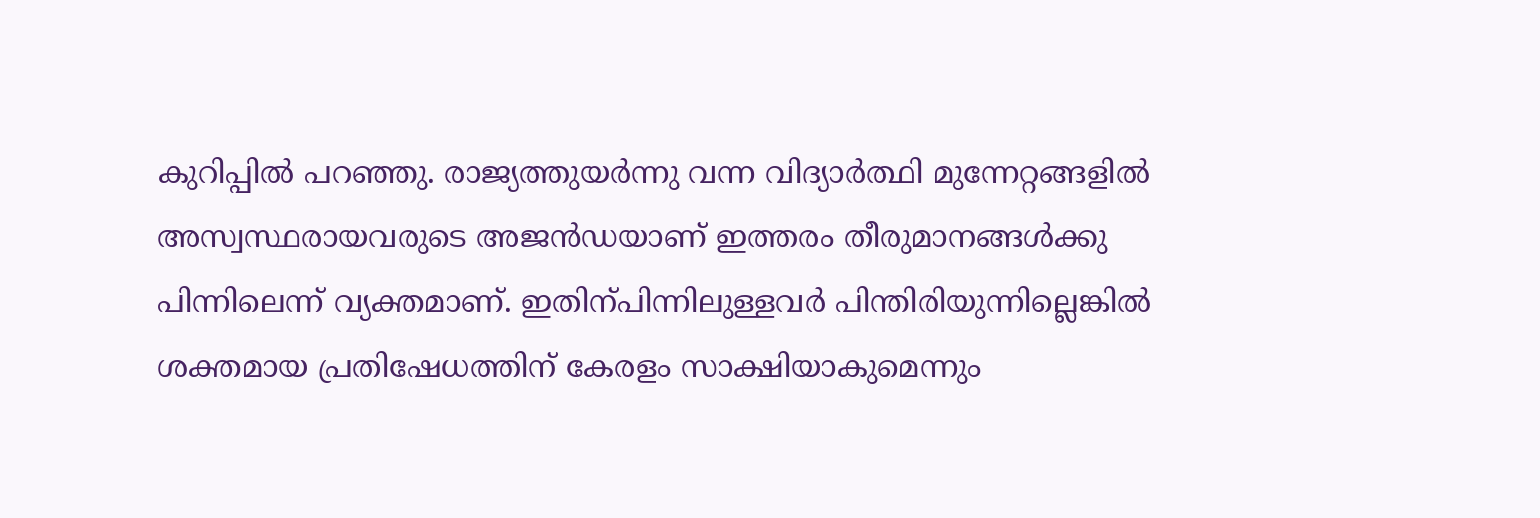കുറിപ്പിൽ പറഞ്ഞു. രാജ്യത്തുയർന്നു വന്ന വിദ്യാർത്ഥി മുന്നേറ്റങ്ങളിൽ അസ്വസ്ഥരായവരുടെ അജൻഡയാണ് ഇത്തരം തീരുമാനങ്ങൾക്കു പിന്നിലെന്ന് വ്യക്തമാണ്. ഇതിന്പിന്നിലുള്ളവർ പിന്തിരിയുന്നില്ലെങ്കിൽ ശക്തമായ പ്രതിഷേധത്തിന് കേരളം സാക്ഷിയാകുമെന്നും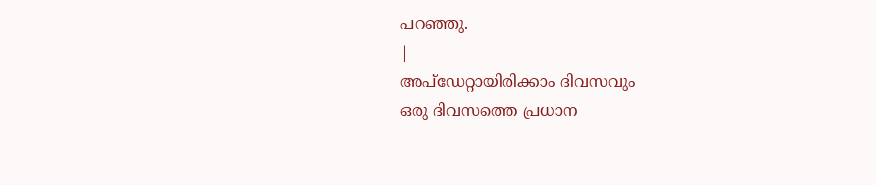പറഞ്ഞു.
|
അപ്ഡേറ്റായിരിക്കാം ദിവസവും
ഒരു ദിവസത്തെ പ്രധാന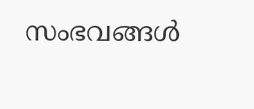സംഭവങ്ങൾ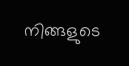നിങ്ങളുടെ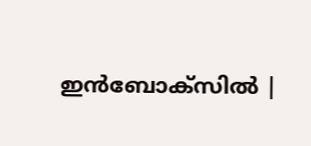ഇൻബോക്സിൽ |